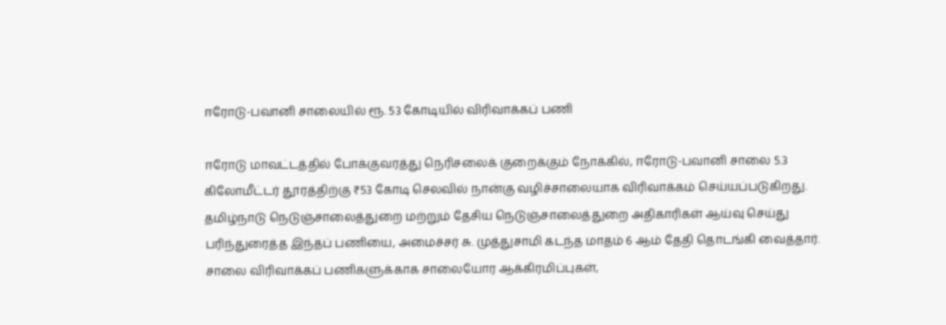ஈரோடு-பவானி சாலையில் ரூ. 53 கோடியில் விரிவாக்கப் பணி

ஈரோடு மாவட்டத்தில் போக்குவரத்து நெரிசலைக் குறைக்கும் நோக்கில், ஈரோடு-பவானி சாலை 5.3 கிலோமீட்டர் தூரத்திற்கு ₹53 கோடி செலவில் நான்கு வழிச்சாலையாக விரிவாக்கம் செய்யப்படுகிறது. தமிழ்நாடு நெடுஞ்சாலைத்துறை மற்றும் தேசிய நெடுஞ்சாலைத்துறை அதிகாரிகள் ஆய்வு செய்து பரிந்துரைத்த இந்தப் பணியை, அமைச்சர் சு. முத்துசாமி கடந்த மாதம் 6 ஆம் தேதி தொடங்கி வைத்தார். சாலை விரிவாக்கப் பணிகளுக்காக சாலையோர ஆக்கிரமிப்புகள்,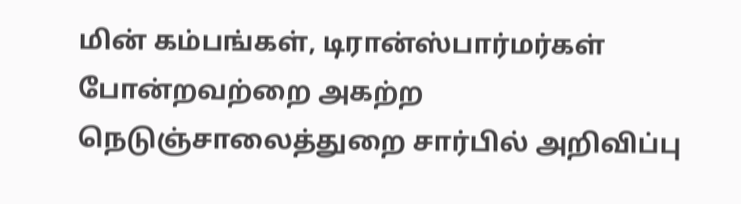மின் கம்பங்கள், டிரான்ஸ்பார்மர்கள் போன்றவற்றை அகற்ற நெடுஞ்சாலைத்துறை சார்பில் அறிவிப்பு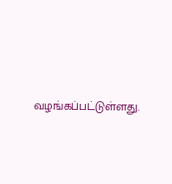வழங்கப்பட்டுள்ளது.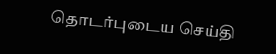தொடர்புடைய செய்தி